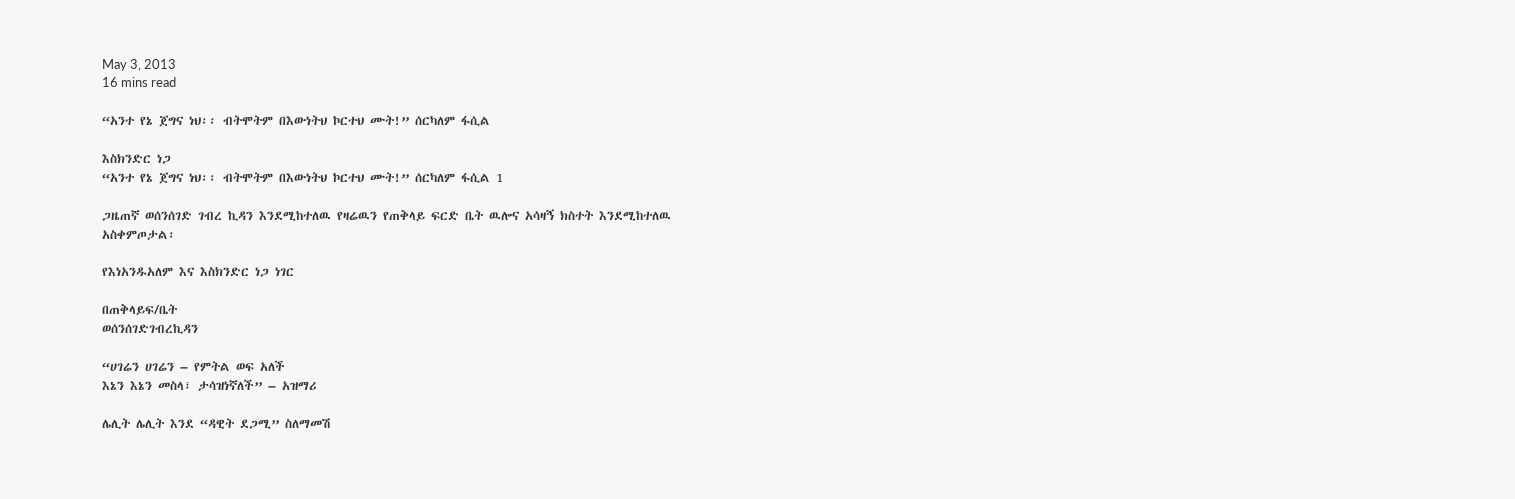May 3, 2013
16 mins read

“አንተ የኔ ጀግና ነህ፡፡ ብትሞትም በእውነትህ ኮርተህ ሙት!” ሰርካለም ፋሲል

እስክንድር ነጋ
“አንተ የኔ ጀግና ነህ፡፡ ብትሞትም በእውነትህ ኮርተህ ሙት!” ሰርካለም ፋሲል 1

ጋዜጠኛ ወሰንሰገድ ገብረ ኪዳን እንደሚከተለዉ የዛሬዉን የጠቅላይ ፍርድ ቤት ዉሎና አሳዛኝ ክስተት እንደሚከተለዉ አስቀምጦታል፡

የእነአንዱአለም እና እስክንድር ነጋ ነገር

በጠቅላይፍ/ቤት
ወሰንሰገድገብረኪዳን

“ሀገሬን ሀገሬን – የምትል ወፍ አለች
እኔን እኔን መስላ፣ ታሳዝነኛለች” – አዝማሪ

ሌሊት ሌሊት እንደ “ዳዊት ደጋሚ” ስለማመሽ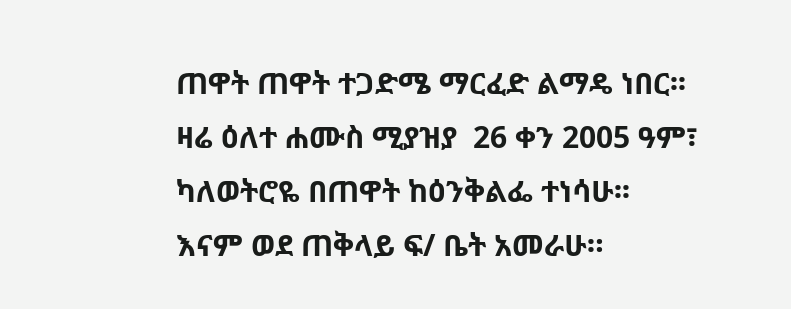ጠዋት ጠዋት ተጋድሜ ማርፈድ ልማዴ ነበር፡፡ ዛሬ ዕለተ ሐሙስ ሚያዝያ  26 ቀን 2005 ዓም፣  ካለወትሮዬ በጠዋት ከዕንቅልፌ ተነሳሁ፡፡ እናም ወደ ጠቅላይ ፍ/ ቤት አመራሁ።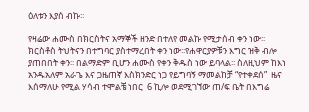ዕለቱን እያሰ ብኩ፡፡

የዛሬው ሐሙስ በክርስትና አማኞች ዘንድ በተለየ መልኩ የሚታሰብ ቀን ነው፡፡ ክርስቶስ ትህትናን በተግባር ያስተማረበት ቀን ነው፡፡የሐዋርያዎቹን እግር ዝቅ ብሎ ያጠበበት ቀን፡፡ በልማድም ቢሆን ሐሙስ የቀን ቅዱስ ነው ይባላል፡፡ ስለዚህም ከእነ አንዱአለም አራጌ እና ጋዜጠኛ እስክንድር ነጋ የይግባኝ ማመልከቻ “የተቀደሰ”  ዜና እሰማለሁ የሚል ሃሳብ ተሞልቼ ነበር  6 ኪሎ ወደሚገኘው ጠ/ፍ ቤት በእግሬ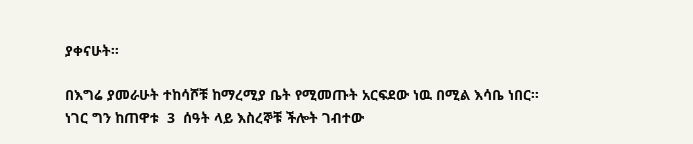ያቀናሁት፡፡

በእግሬ ያመራሁት ተከሳሾቹ ከማረሚያ ቤት የሚመጡት አርፍደው ነዉ በሚል እሳቤ ነበር፡፡ ነገር ግን ከጠዋቱ  3  ሰዓት ላይ እስረኞቹ ችሎት ገብተው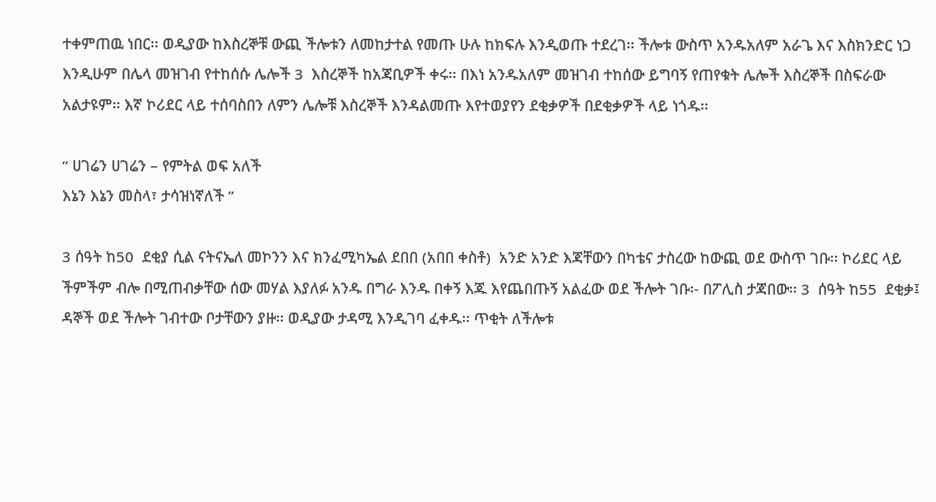ተቀምጠዉ ነበር፡፡ ወዲያው ከእስረኞቹ ውጪ ችሎቱን ለመከታተል የመጡ ሁሉ ከክፍሉ እንዲወጡ ተደረገ፡፡ ችሎቱ ውስጥ አንዱአለም አራጌ እና እስክንድር ነጋ እንዲሁም በሌላ መዝገብ የተከሰሱ ሌሎች 3  እስረኞች ከአጃቢዎች ቀሩ፡፡ በእነ አንዱአለም መዝገብ ተከሰው ይግባኝ የጠየቁት ሌሎች እስረኞች በስፍራው አልታዩም፡፡ እኛ ኮሪደር ላይ ተሰባስበን ለምን ሌሎቹ እስረኞች እንዳልመጡ እየተወያየን ደቂቃዎች በደቂቃዎች ላይ ነጎዱ፡፡

“ ሀገሬን ሀገሬን – የምትል ወፍ አለች
እኔን እኔን መስላ፣ ታሳዝነኛለች ”

3 ሰዓት ከ50  ደቂያ ሲል ናትናኤለ መኮንን እና ክንፈሚካኤል ደበበ (አበበ ቀስቶ)  አንድ አንድ እጃቸውን በካቴና ታስረው ከውጪ ወደ ውስጥ ገቡ፡፡ ኮሪደር ላይ ችምችም ብሎ በሚጠብቃቸው ሰው መሃል እያለፉ አንዱ በግራ እንዱ በቀኝ እጁ እየጨበጡኝ አልፈው ወደ ችሎት ገቡ፡- በፖሊስ ታጃበው፡፡ 3  ሰዓት ከ55  ደቂቃ፤ ዳኞች ወደ ችሎት ገብተው ቦታቸውን ያዙ፡፡ ወዲያው ታዳሚ እንዲገባ ፈቀዱ፡፡ ጥቂት ለችሎቱ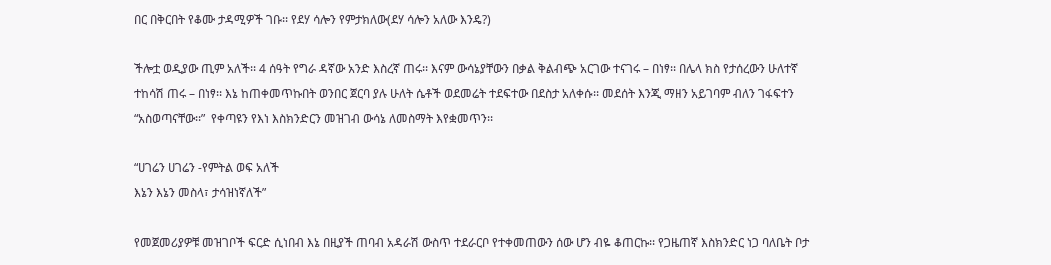በር በቅርበት የቆሙ ታዳሚዎች ገቡ፡፡ የደሃ ሳሎን የምታክለው(ደሃ ሳሎን አለው እንዴ?)

ችሎቷ ወዲያው ጢም አለች፡፡ 4 ሰዓት የግራ ዳኛው አንድ እስረኛ ጠሩ፡፡ እናም ውሳኔያቸውን በቃል ቅልብጭ አርገው ተናገሩ – በነፃ፡፡ በሌላ ክስ የታሰረውን ሁለተኛ ተከሳሽ ጠሩ – በነፃ፡፡ እኔ ከጠቀመጥኩበት ወንበር ጀርባ ያሉ ሁለት ሴቶች ወደመሬት ተደፍተው በደስታ አለቀሱ፡፡ መደሰት እንጂ ማዘን አይገባም ብለን ገፋፍተን “አስወጣናቸው፡፡”  የቀጣዩን የእነ እስክንድርን መዝገብ ውሳኔ ለመስማት እየቋመጥን፡፡

“ሀገሬን ሀገሬን -የምትል ወፍ አለች
እኔን እኔን መስላ፣ ታሳዝነኛለች”

የመጀመሪያዎቹ መዝገቦች ፍርድ ሲነበብ እኔ በዚያች ጠባብ አዳራሽ ውስጥ ተደራርቦ የተቀመጠውን ሰው ሆን ብዬ ቆጠርኩ፡፡ የጋዜጠኛ እስክንድር ነጋ ባለቤት ቦታ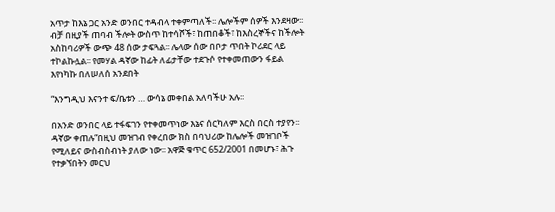አጥታ ከእኔ ጋር አንድ ወንበር ተዳብላ ተቀምጣለች፡፡ ሌሎችም ሰዎች እንደዛው፡፡ ብቻ በዚያች ጠባብ ችሎት ውስጥ ከተሳሾች፣ ከጠበቆች፣ ከእስረኞችና ከችሎት አስከባሪዎች ውጭ 48 ሰው ታፍጓል፡፡ ሌላው ሰው በቦታ ጥበት ኮሪደር ላይ ተኮልኩሏል፡፡ የመሃል ዳኛው ከፊት ለፊታቸው ተደጉሶ የተቀመጠውን ፋይል እየነካኩ በለሠለሰ አንደበት

“እንግዲህ እናንተ ፍ/ቤቱን … ውሳኔ መቀበል አለባችሁ አሉ፡፡

በአንድ ወንበር ላይ ተፋፍገን የተቀመጥነው እኔና ሰርካለም እርስ በርስ ተያየን፡፡ ዳኛው ቀጠሉ“በዚህ መዝገብ የቀረበው ክስ በባህሪው ከሌሎች መዝገቦች የሚለይና ውስብስብነት ያለው ነው፡፡ አዋጅ ቁጥር 652/2001 በመሆኑ፣ ሕጉ የተቃኘበትን መርህ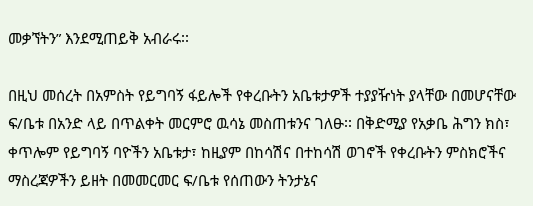መቃኘትን” እንደሚጠይቅ አብራሩ፡፡

በዚህ መሰረት በአምስት የይግባኝ ፋይሎች የቀረቡትን አቤቱታዎች ተያያዥነት ያላቸው በመሆናቸው ፍ/ቤቱ በአንድ ላይ በጥልቀት መርምሮ ዉሳኔ መስጠቱንና ገለፁ፡፡ በቅድሚያ የአቃቤ ሕግን ክስ፣ ቀጥሎም የይግባኝ ባዮችን አቤቱታ፣ ከዚያም በከሳሽና በተከሳሽ ወገኖች የቀረቡትን ምስክሮችና ማስረጃዎችን ይዘት በመመርመር ፍ/ቤቱ የሰጠውን ትንታኔና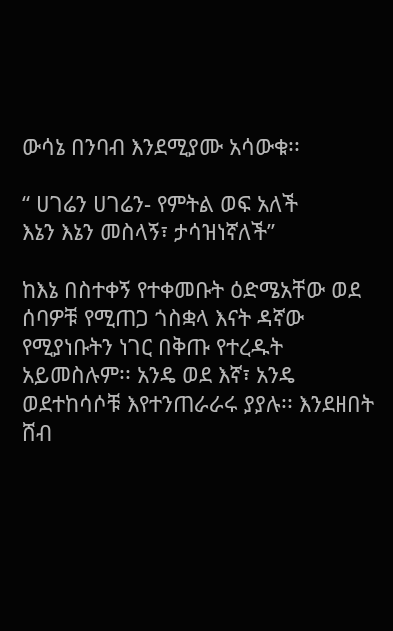ውሳኔ በንባብ እንደሚያሙ አሳውቁ፡፡

“ ሀገሬን ሀገሬን- የምትል ወፍ አለች
እኔን እኔን መስላኝ፣ ታሳዝነኛለች”

ከእኔ በስተቀኝ የተቀመቡት ዕድሜአቸው ወደ ሰባዎቹ የሚጠጋ ጎስቋላ እናት ዳኛው የሚያነቡትን ነገር በቅጡ የተረዱት አይመስሉም፡፡ አንዴ ወደ እኛ፣ አንዴ ወደተከሳሶቹ እየተንጠራራሩ ያያሉ፡፡ እንደዘበት ሸብ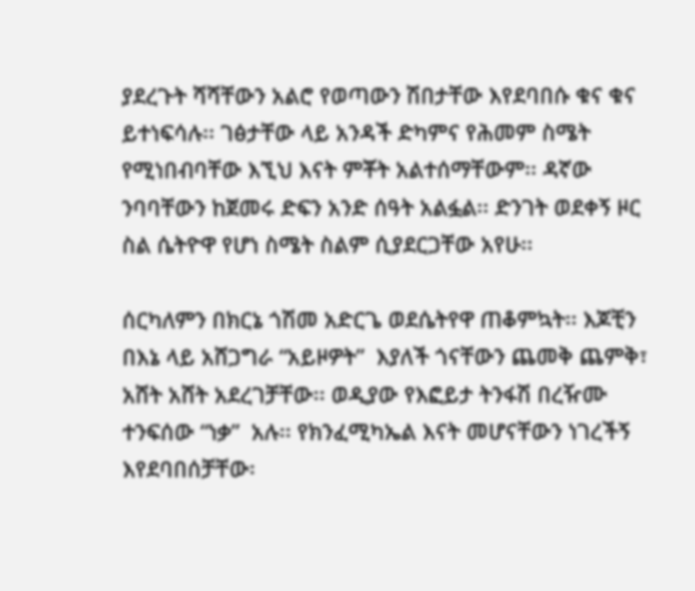ያደረጉት ሻሻቸውን አልሮ የወጣውን ሽበታቸው እየደባበሱ ቁና ቁና ይተነፍሳሉ፡፡ ገፅታቸው ላይ አንዳች ድካምና የሕመም ስሜት የሚነበብባቸው እኚህ እናት ምቾት አልተሰማቸውም፡፡ ዳኛው ንባባቸውን ከጀመሩ ድፍን አንድ ሰዓት አልፏል፡፡ ድንገት ወደቀኝ ዞር ስል ሴትዮዋ የሆነ ስሜት ስልም ሲያደርጋቸው አየሁ፡፡

ሰርካለምን በክርኔ ጎሽመ አድርጌ ወደሴትየዋ ጠቆምኳት፡፡ እጆቺን በእኔ ላይ አሸጋግራ “አይዞዎት”  እያለች ጎናቸውን ጨመቅ ጨምቅ፣ አሸት አሸት አደረገቻቸው፡፡ ወዲያው የእፎይታ ትንፋሽ በረዥሙ ተንፍሰው “ነቃ”  አሉ፡፡ የክንፈሚካኤል እናት መሆናቸውን ነገረችኝ እየደባበሰቻቸው፡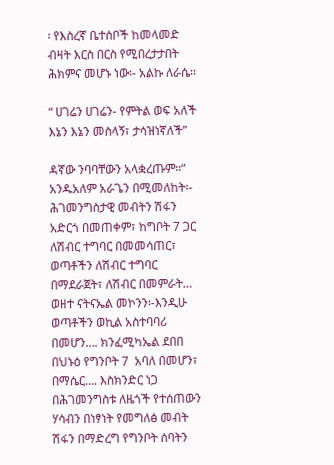፡ የእስረኛ ቤተሰቦች ከመላመድ ብዛት እርስ በርስ የሚበረታታበት ሕክምና መሆኑ ነው፡- አልኩ ለራሴ፡፡

“ ሀገሬን ሀገሬን- የምትል ወፍ አለች
እኔን እኔን መስላኝ፣ ታሳዝነኛለች”

ዳኛው ንባባቸውን አላቋረጡም፡፡“ አንዱአለም አራጌን በሚመለከት፡- ሕገመንግስታዊ መብትን ሽፋን አድርጎ በመጠቀም፣ ከግቦት 7 ጋር ለሽብር ተግባር በመመሳጠር፣ ወጣቶችን ለሽብር ተግባር በማደራጀት፣ ለሽብር በመምራት… ወዘተ ናትናኤል መኮንን፡-እንዲሁ ወጣቶችን ወኪል አስተባባሪ በመሆን…. ክንፈሚካኤል ደበበ በህኑዕ የግንቦት 7  አባለ በመሆን፣ በማሴር…. እስክንድር ነጋ በሕገመንግስቱ ለዜጎች የተሰጠውን ሃሳብን በነፃነት የመግለፅ መብት ሽፋን በማድረግ የግንቦት ሰባትን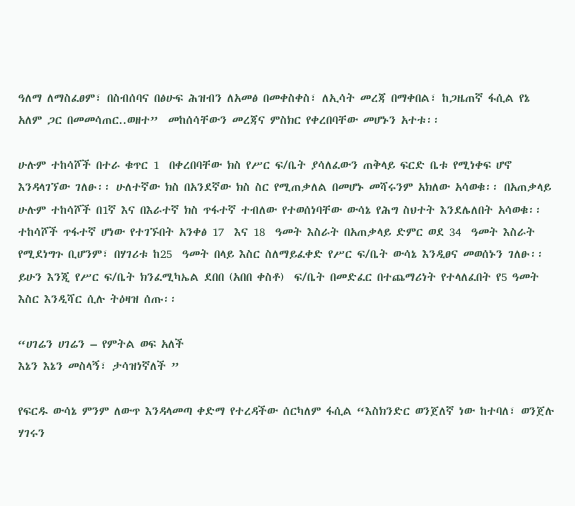ዓለማ ለማስፈፀም፣ በስብሰባና በፅሁፍ ሕዝብን ለአመፅ በመቀስቀስ፣ ለኢሳት መረጃ በማቀበል፣ ከጋዜጠኛ ፋሲል የኔ አለም ጋር በመመሳጠር..ወዘተ”  መከሰሳቸውን መረጃና ምስክር የቀረበባቸው መሆኑን አተቱ፡፡

ሁሉም ተከሳሾች በተራ ቁጥር 1  በቀረበባቸው ክስ የሥር ፍ/ቤት ያሳለፈውን ጠቅላይ ፍርድ ቤቱ የሚነቀፍ ሆኖ እንዳላገኘው ገለፁ፡፡ ሁለተኛው ክስ በአንደኛው ክስ ስር የሚጠቃለል በመሆኑ መሻሩንም አክለው አሳወቁ፡፡ በአጠቃላይ ሁሉም ተከሳሾች በ1ኛ እና በእራተኛ ክስ ጥፋተኛ ተብለው የተወሰነባቸው ውሳኔ የሕግ ስህተት እንደሌለበት አሳወቁ፡፡ ተከሳሾች ጥፋተኛ ሆነው የተገኙበት አንቀፅ 17  እና 18  ዓመት እስራት በአጠቃላይ ድምር ወደ 34  ዓመት እስራት የሚደነግጉ ቢሆንም፣ በሃገሪቱ ከ25  ዓመት በላይ እስር ስለማይፈቀድ የሥር ፍ/ቤት ውሳኔ እንዲፀና መወሰኑን ገለፁ፡፡ይሁን እንጂ የሥር ፍ/ቤት ክንፈሚካኤል ደበበ (አበበ ቀስቶ)  ፍ/ቤት በመድፈር በተጨማሪነት የተላለፈበት የ5 ዓመት እስር እንዲሻር ሲሉ ትዕዛዝ ሰጡ፡፡

“ሀገሬን ሀገሬን – የምትል ወፍ አለች
እኔን እኔን መስላኝ፣ ታሳዝነኛለች ”

የፍርዱ ውሳኔ ምንም ለውጥ እንዳላመጣ ቀድማ የተረዳችው ሰርካለም ፋሲል “እስክንድር ወንጀለኛ ነው ከተባለ፣ ወንጀሉ ሃገሩን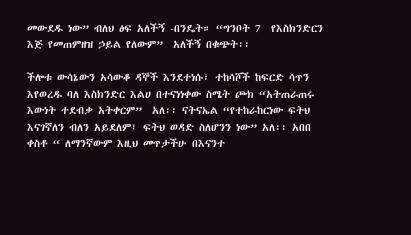መውደዱ ነው” ብለህ ፅፍ አለችኝ -በንዴት። “ግንቦት 7  የእስክንድርን እጅ የመጠምዘዝ ኃይል የለውም”  አለችኝ በቁጭት፡፡

ችሎቱ ውሳኔውን አሳውቆ ዳኞች እንደተነሱ፣ ተከሳሾች ከፍርድ ሳጥን እየወረዱ ባለ እስክንድር እልሀ በተናነነቀው ስሜት ጮክ “አትጠራጠሩ እውነት ተደብቃ አትቀርም”  አለ፡፡ ናትናኤል “የተከራከርነው ፍትህ እናገኛለን ብለን አይደለም፤ ፍትህ ወዳድ ስለሆንን ነው” አለ፡፡ አበበ ቀስቶ “ ለማንኛውም እዚህ መጥታችሁ በእናንተ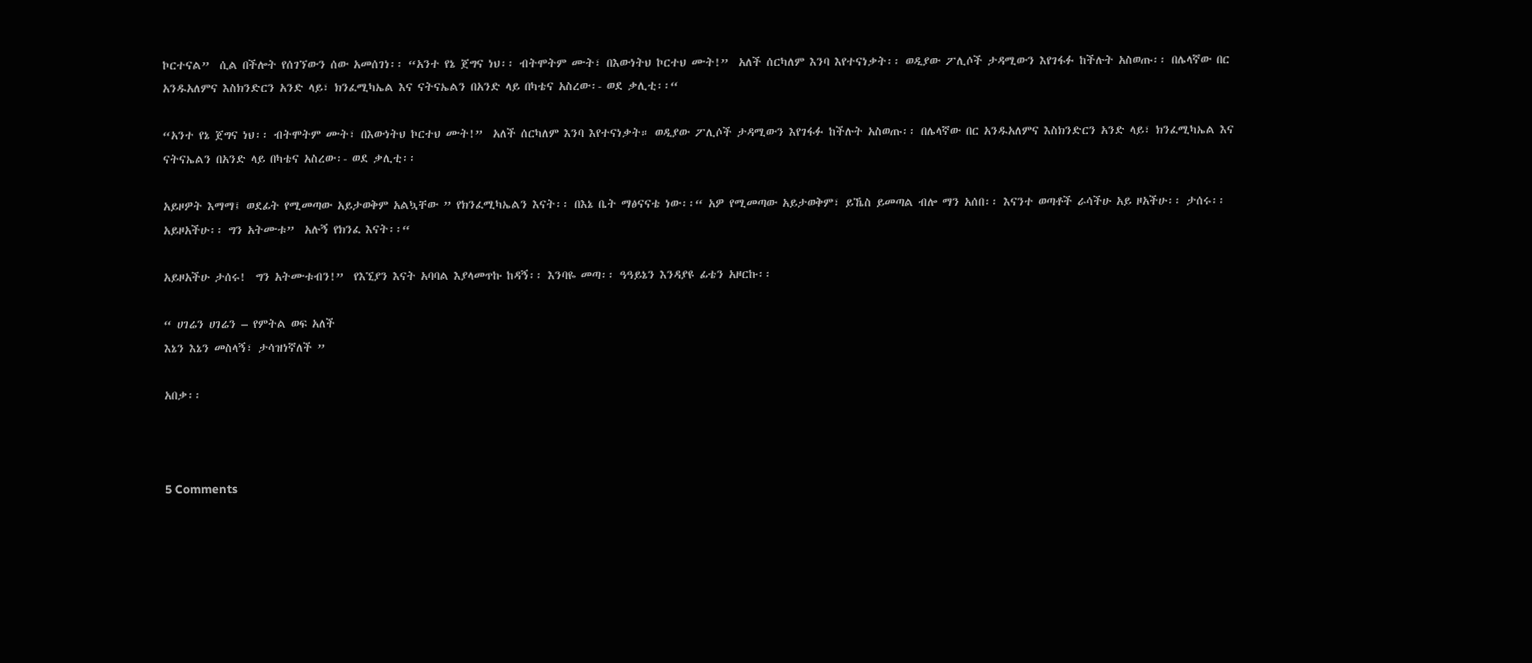ኮርተናል”  ሲል በችሎት የሰገኘውን ሰው አመሰገነ፡፡ “አንተ የኔ ጀግና ነህ፡፡ ብትሞትም ሙት፣ በእውነትህ ኮርተህ ሙት!”  አለች ሰርካለም እንባ እየተናነቃት፡፡ ወዲያው ፖሊሶች ታዳሚውን እየገፋፉ ከችሉት አስወጡ፡፡ በሌላኛው በር አንዱአለምና እስክንድርን አንድ ላይ፣ ክንፈሚካኤል እና ናትናኤልን በአንድ ላይ በካቴና አስረው፡- ወደ ቃሊቲ፡፡“

“አንተ የኔ ጀግና ነህ፡፡ ብትሞትም ሙት፣ በእውነትህ ኮርተህ ሙት!”  አለች ሰርካለም እንባ እየተናነቃት። ወዲያው ፖሊሶች ታዳሚውን እየገፋፉ ከችሉት አስወጡ፡፡ በሌላኛው በር አንዱአለምና እስክንድርን አንድ ላይ፣ ክንፈሚካኤል እና ናትናኤልን በአንድ ላይ በካቴና አስረው፡- ወደ ቃሊቲ፡፡

አይዞዎት እማማ፤ ወደፊት የሚመጣው አይታወቅም አልኳቸው ” የክንፈሚካኤልን እናት፡፡ በእኔ ቤት ማፅናናቴ ነው፡፡“ አዎ የሚመጣው አይታወቅም፣ ይኼስ ይመጣል ብሎ ማን አሰበ፡፡ እናንተ ወጣቶች ራሳችሁ አይ ዞአችሁ፡፡ ታሰሩ፡፡ አይዞአችሁ፡፡ ግን አትሙቱ”  አሉኝ የክንፈ እናት፡፡“

አይዞአችሁ ታሰሩ!  ግን አትሙቱብን!”  የእኚያን እናት አባባል እያላመጥኩ ከዳኝ፡፡ እንባዬ መጣ፡፡ ዓዓይኔን እንዳያዩ ፊቴን አዞርኩ፡፡

“ ሀገሬን ሀገሬን – የምትል ወፍ አለች
እኔን እኔን መስላኝ፣ ታሳዝነኛለች ”

አበቃ፡፡



5 Comments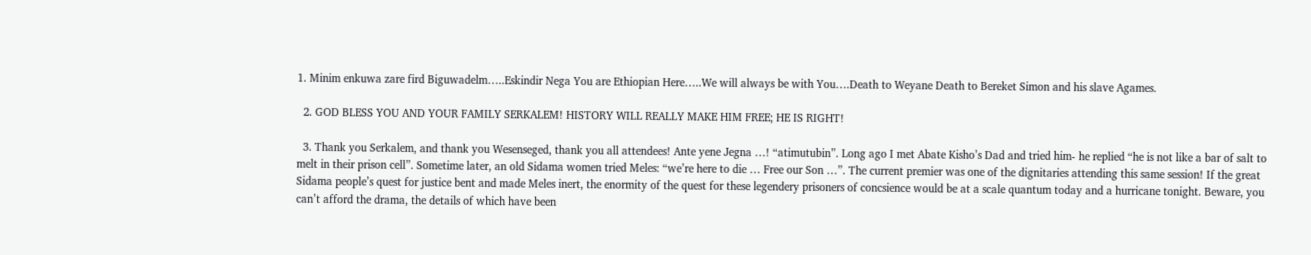1. Minim enkuwa zare fird Biguwadelm…..Eskindir Nega You are Ethiopian Here…..We will always be with You….Death to Weyane Death to Bereket Simon and his slave Agames.

  2. GOD BLESS YOU AND YOUR FAMILY SERKALEM! HISTORY WILL REALLY MAKE HIM FREE; HE IS RIGHT!

  3. Thank you Serkalem, and thank you Wesenseged, thank you all attendees! Ante yene Jegna …! “atimutubin”. Long ago I met Abate Kisho’s Dad and tried him- he replied “he is not like a bar of salt to melt in their prison cell”. Sometime later, an old Sidama women tried Meles: “we’re here to die … Free our Son …”. The current premier was one of the dignitaries attending this same session! If the great Sidama people’s quest for justice bent and made Meles inert, the enormity of the quest for these legendery prisoners of concsience would be at a scale quantum today and a hurricane tonight. Beware, you can’t afford the drama, the details of which have been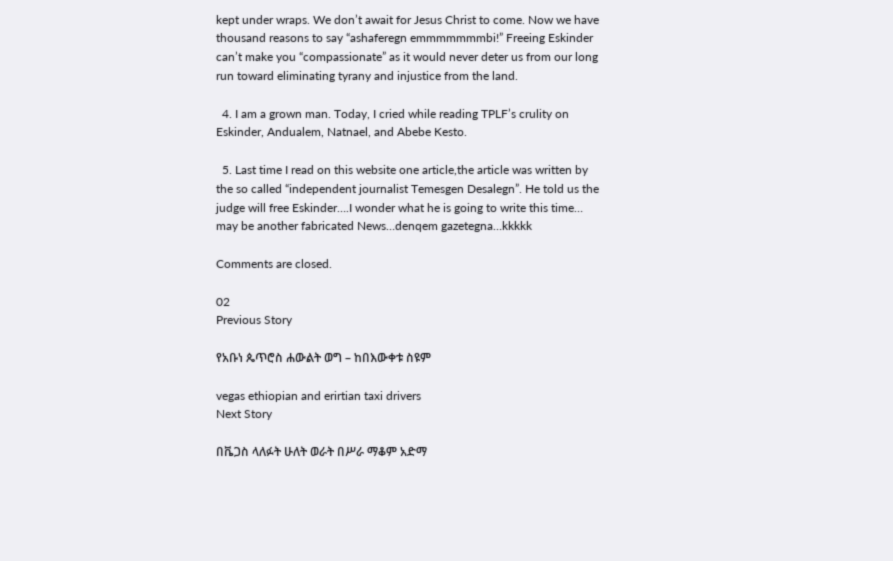kept under wraps. We don’t await for Jesus Christ to come. Now we have thousand reasons to say “ashaferegn emmmmmmmbi!” Freeing Eskinder can’t make you “compassionate” as it would never deter us from our long run toward eliminating tyrany and injustice from the land.

  4. I am a grown man. Today, I cried while reading TPLF’s crulity on Eskinder, Andualem, Natnael, and Abebe Kesto.

  5. Last time I read on this website one article,the article was written by the so called “independent journalist Temesgen Desalegn”. He told us the judge will free Eskinder….I wonder what he is going to write this time… may be another fabricated News…denqem gazetegna…kkkkk

Comments are closed.

02
Previous Story

የአቡነ ጴጥሮስ ሐውልት ወግ – ከበእውቀቱ ስዩም

vegas ethiopian and erirtian taxi drivers
Next Story

በቬጋስ ላለፉት ሁለት ወራት በሥራ ማቆም አድማ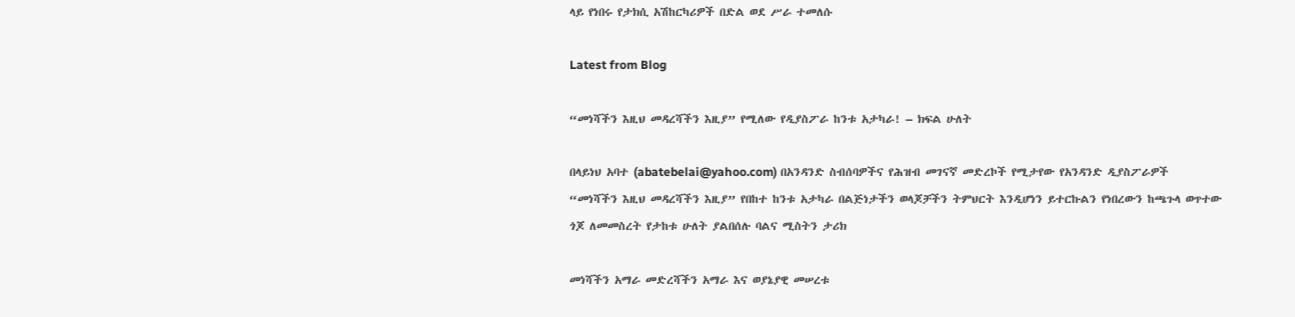ላይ የነበሩ የታክሲ አሽከርካሪዎች በድል ወደ ሥራ ተመለሱ

Latest from Blog

“መነሻችን እዚህ መዳረሻችን እዚያ” የሚለው የዲያስፖራ ከንቱ አታካራ! – ክፍል ሁለት

በላይነህ አባተ (abatebelai@yahoo.com) በአንዳንድ ስብሰባዎችና የሕዝብ መገናኛ መድረኮች የሚታየው የአንዳንድ ዲያስፖራዎች  “መነሻችን እዚህ መዳረሻችን እዚያ” የበከተ ከንቱ አታካራ በልጅነታችን ወላጆቻችን ትምህርት እንዲሆነን ይተርኩልን የነበረውን ከጫጉላ ወጥተው ጎጆ ለመመስረት የታከቱ ሁለት ያልበሰሉ ባልና ሚስትን ታሪክ

መነሻችን አማራ መድረሻችን አማራ እና ወያኔያዊ መሠረቱ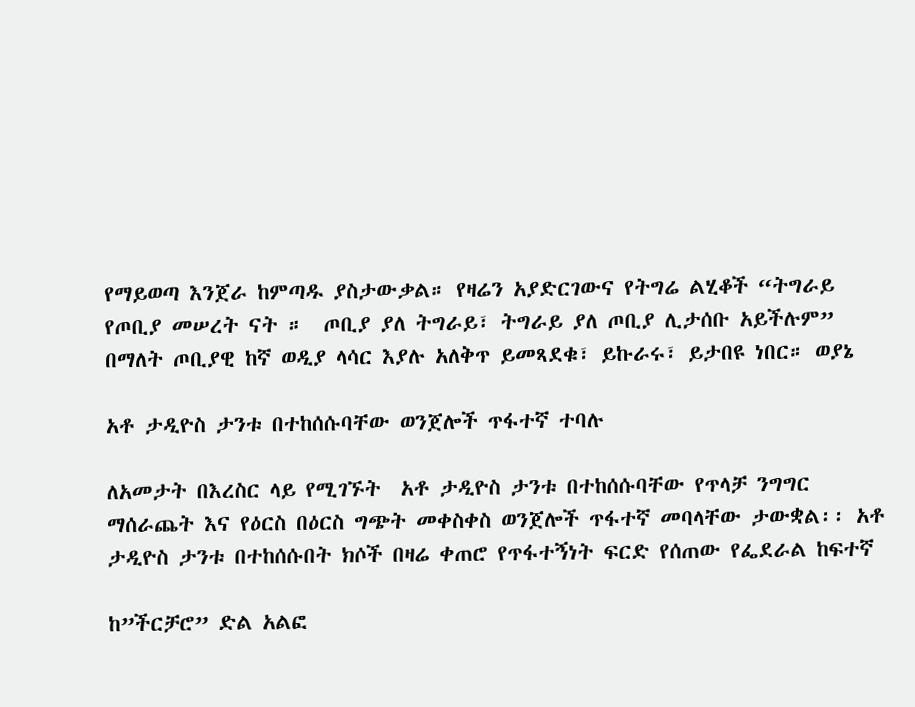የማይወጣ እንጀራ ከምጣዱ ያስታውቃል። የዛሬን አያድርገውና የትግሬ ልሂቆች “ትግራይ የጦቢያ መሠረት ናት ።  ጦቢያ ያለ ትግራይ፣ ትግራይ ያለ ጦቢያ ሊታሰቡ አይችሉም” በማለት ጦቢያዊ ከኛ ወዲያ ላሳር እያሉ አለቅጥ ይመጻደቁ፣ ይኩራሩ፣ ይታበዩ ነበር። ወያኔ

አቶ ታዲዮስ ታንቱ በተከሰሱባቸው ወንጀሎች ጥፋተኛ ተባሉ

ለአመታት በእረስር ላይ የሚገኙት  አቶ ታዲዮስ ታንቱ በተከሰሱባቸው የጥላቻ ንግግር ማሰራጨት እና የዕርስ በዕርስ ግጭት መቀስቀስ ወንጀሎች ጥፋተኛ መባላቸው ታውቋል፡፡ አቶ ታዲዮስ ታንቱ በተከሰሱበት ክሶች በዛሬ ቀጠሮ የጥፋተኝነት ፍርድ የሰጠው የፌደራል ከፍተኛ

ከ”ችርቻሮ” ድል አልፎ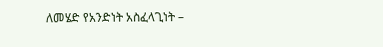ለመሄድ የአንድነት አስፈላጊነት –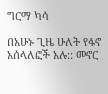ግርማ ካሳ

በአሁኑ ጊዜ ሁለት የፋኖ አሰላለፎች አሉ:: መኖር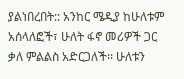ያልነበረበት:: አንከር ሜዲያ ከሁለቱም አሰላለፎች፣ ሁለት ፋኖ መሪዎች ጋር ቃለ ምልልስ አድርጋለች፡፡ ሁለቱን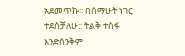አደመጥኩ፡፡ በሰማሁት ነገር ተደስቻለሁ:: ትልቅ ተስፋ እንድሰንቅም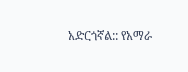አድርጎኛል:: የአማራ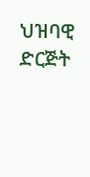ህዝባዊ ድርጅት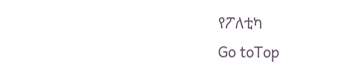የፖለቲካ
Go toTop